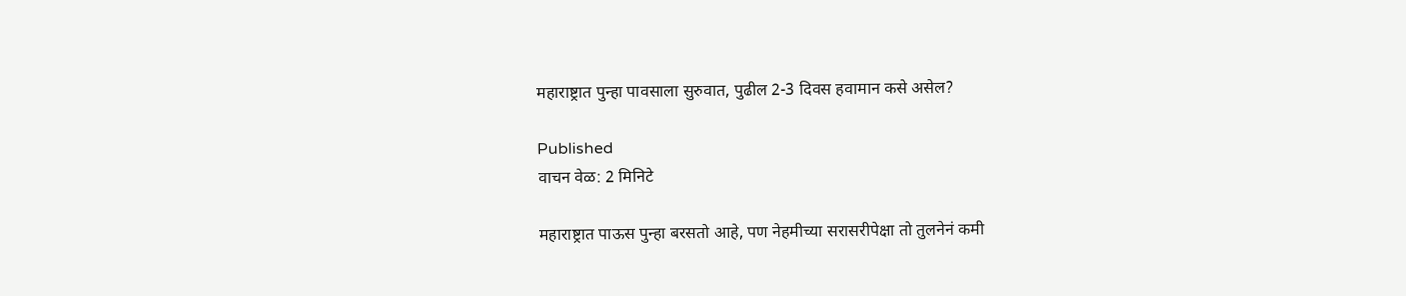महाराष्ट्रात पुन्हा पावसाला सुरुवात, पुढील 2-3 दिवस हवामान कसे असेल?

Published
वाचन वेळ: 2 मिनिटे

महाराष्ट्रात पाऊस पुन्हा बरसतो आहे, पण नेहमीच्या सरासरीपेक्षा तो तुलनेनं कमी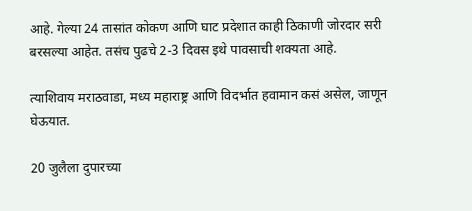आहे. गेल्या 24 तासांत कोकण आणि घाट प्रदेशात काही ठिकाणी जोरदार सरी बरसल्या आहेत. तसंच पुढचे 2-3 दिवस इथे पावसाची शक्यता आहे.

त्याशिवाय मराठवाडा, मध्य महाराष्ट्र आणि विदर्भात हवामान कसं असेल, जाणून घेऊयात.

20 जुलैला दुपारच्या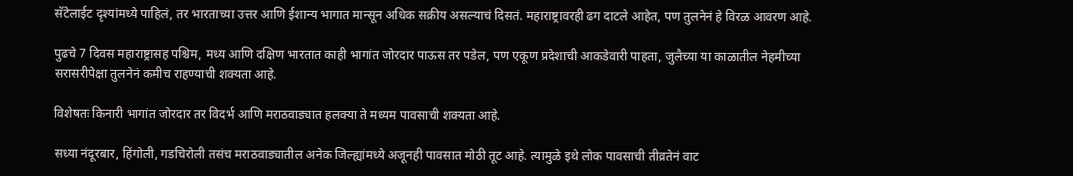सॅटेलाईट दृश्यांमध्ये पाहिलं, तर भारताच्या उत्तर आणि ईशान्य भागात मान्सून अधिक सक्रीय असल्याचं दिसतं. महाराष्ट्रावरही ढग दाटले आहेत, पण तुलनेनं हे विरळ आवरण आहे.

पुढचे 7 दिवस महाराष्ट्रासह पश्चिम, मध्य आणि दक्षिण भारतात काही भागांत जोरदार पाऊस तर पडेल, पण एकूण प्रदेशाची आकडेवारी पाहता, जुलैच्या या काळातील नेहमीच्या सरासरीपेक्षा तुलनेनं कमीच राहण्याची शक्यता आहे.

विशेषतः किनारी भागांत जोरदार तर विदर्भ आणि मराठवाड्यात हलक्या ते मध्यम पावसाची शक्यता आहे.

सध्या नंदूरबार, हिंगोली, गडचिरोली तसंच मराठवाड्यातील अनेक जिल्ह्यांमध्ये अजूनही पावसात मोठी तूट आहे. त्यामुळे इथे लोक पावसाची तीव्रतेनं वाट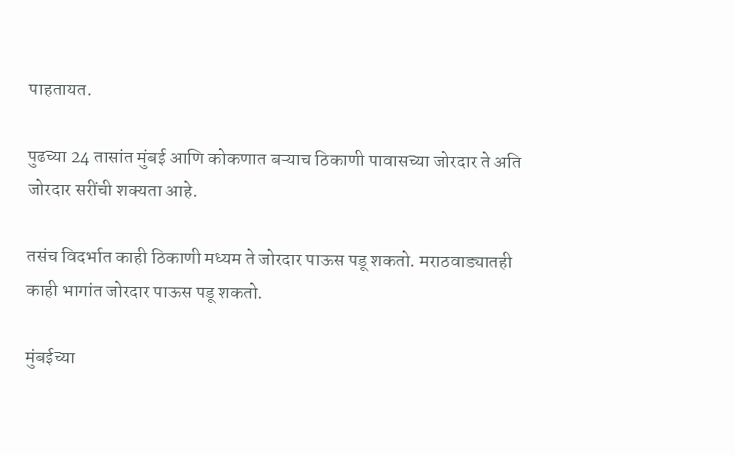पाहतायत.

पुढच्या 24 तासांत मुंबई आणि कोकणात बऱ्याच ठिकाणी पावासच्या जोरदार ते अति जोरदार सरींची शक्यता आहे.

तसंच विदर्भात काही ठिकाणी मध्यम ते जोरदार पाऊस पडू शकतो. मराठवाड्यातही काही भागांत जोरदार पाऊस पडू शकतो.

मुंबईच्या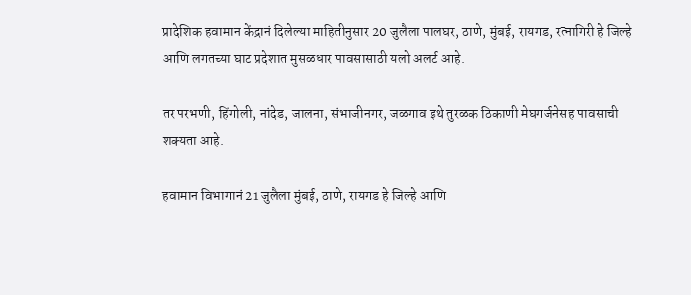प्रादेशिक हवामान केंद्रानं दिलेल्या माहितीनुसार 20 जुलैला पालघर, ठाणे, मुंबई, रायगड, रत्नागिरी हे जिल्हे आणि लगतच्या घाट प्रदेशात मुसळधार पावसासाठी यलो अलर्ट आहे.

तर परभणी, हिंगोली, नांदेड, जालना, संभाजीनगर, जळगाव इथे तुरळक ठिकाणी मेघगर्जनेसह पावसाची शक्यता आहे.

हवामान विभागानं 21 जुलैला मुंबई, ठाणे, रायगड हे जिल्हे आणि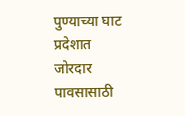पुण्याच्या घाट प्रदेशात जोरदार पावसासाठी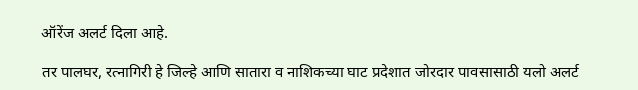ऑरेंज अलर्ट दिला आहे.

तर पालघर, रत्नागिरी हे जिल्हे आणि सातारा व नाशिकच्या घाट प्रदेशात जोरदार पावसासाठी यलो अलर्ट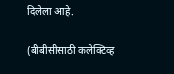दिलेला आहे.

(बीबीसीसाठी कलेक्टिव्ह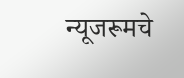न्यूजरूमचे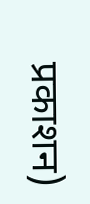प्रकाशन)